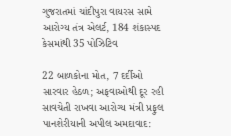ગુજરાતમાં ચાંદીપુરા વાયરસ સામે આરોગ્ય તંત્ર એલર્ટ, 184 શંકાસ્પદ કેસમાંથી 35 પોઝિટિવ

22 બાળકોના મોત, 7 દર્દીઓ સારવાર હેઠળ; અફવાઓથી દૂર રહી સાવચેતી રાખવા આરોગ્ય મંત્રી પ્રફુલ પાનશેરીયાની અપીલ અમદાવાદ: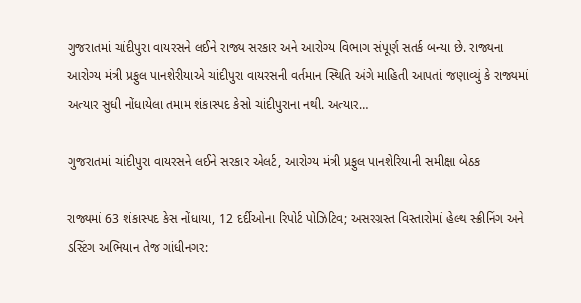ગુજરાતમાં ચાંદીપુરા વાયરસને લઈને રાજ્ય સરકાર અને આરોગ્ય વિભાગ સંપૂર્ણ સતર્ક બન્યા છે. રાજ્યના આરોગ્ય મંત્રી પ્રફુલ પાનશેરીયાએ ચાંદીપુરા વાયરસની વર્તમાન સ્થિતિ અંગે માહિતી આપતાં જણાવ્યું કે રાજ્યમાં અત્યાર સુધી નોંધાયેલા તમામ શંકાસ્પદ કેસો ચાંદીપુરાના નથી. અત્યાર…

ગુજરાતમાં ચાંદીપુરા વાયરસને લઈને સરકાર એલર્ટ, આરોગ્ય મંત્રી પ્રફુલ પાનશેરિયાની સમીક્ષા બેઠક

રાજ્યમાં 63 શંકાસ્પદ કેસ નોંધાયા, 12 દર્દીઓના રિપોર્ટ પોઝિટિવ; અસરગ્રસ્ત વિસ્તારોમાં હેલ્થ સ્ક્રીનિંગ અને ડસ્ટિંગ અભિયાન તેજ ગાંધીનગર: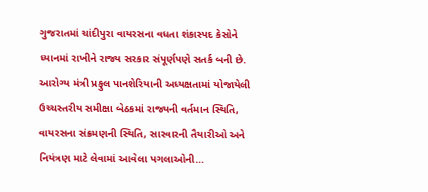ગુજરાતમાં ચાંદીપુરા વાયરસના વધતા શંકાસ્પદ કેસોને ધ્યાનમાં રાખીને રાજ્ય સરકાર સંપૂર્ણપણે સતર્ક બની છે. આરોગ્ય મંત્રી પ્રફુલ પાનશેરિયાની અધ્યક્ષતામાં યોજાયેલી ઉચ્ચસ્તરીય સમીક્ષા બેઠકમાં રાજ્યની વર્તમાન સ્થિતિ, વાયરસના સંક્રમણની સ્થિતિ, સારવારની તૈયારીઓ અને નિયંત્રણ માટે લેવામાં આવેલા પગલાઓની…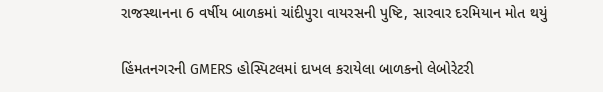રાજસ્થાનના 6 વર્ષીય બાળકમાં ચાંદીપુરા વાયરસની પુષ્ટિ, સારવાર દરમિયાન મોત થયું

હિંમતનગરની GMERS હોસ્પિટલમાં દાખલ કરાયેલા બાળકનો લેબોરેટરી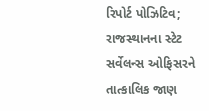રિપોર્ટ પોઝિટિવ; રાજસ્થાનના સ્ટેટ સર્વેલન્સ ઓફિસરને તાત્કાલિક જાણ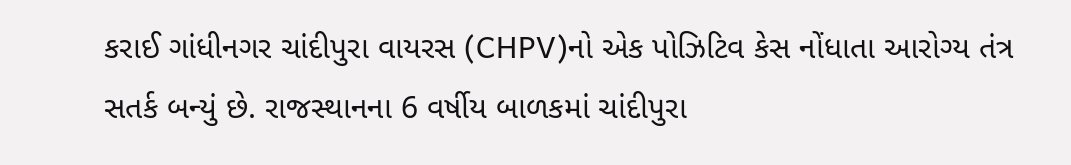કરાઈ ગાંધીનગર ચાંદીપુરા વાયરસ (CHPV)નો એક પોઝિટિવ કેસ નોંધાતા આરોગ્ય તંત્ર સતર્ક બન્યું છે. રાજસ્થાનના 6 વર્ષીય બાળકમાં ચાંદીપુરા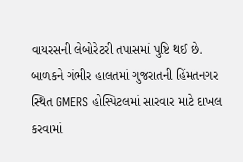વાયરસની લેબોરેટરી તપાસમાં પુષ્ટિ થઈ છે. બાળકને ગંભીર હાલતમાં ગુજરાતની હિંમતનગર સ્થિત GMERS હોસ્પિટલમાં સારવાર માટે દાખલ કરવામાં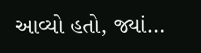આવ્યો હતો, જ્યાં…